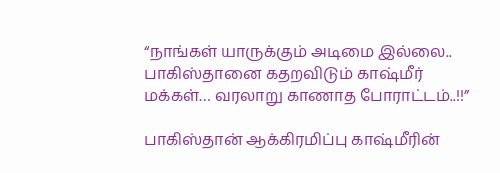“நாங்கள் யாருக்கும் அடிமை இல்லை.. பாகிஸ்தானை கதறவிடும் காஷ்மீர் மக்கள்… வரலாறு காணாத போராட்டம்..!!”

பாகிஸ்தான் ஆக்கிரமிப்பு காஷ்மீரின்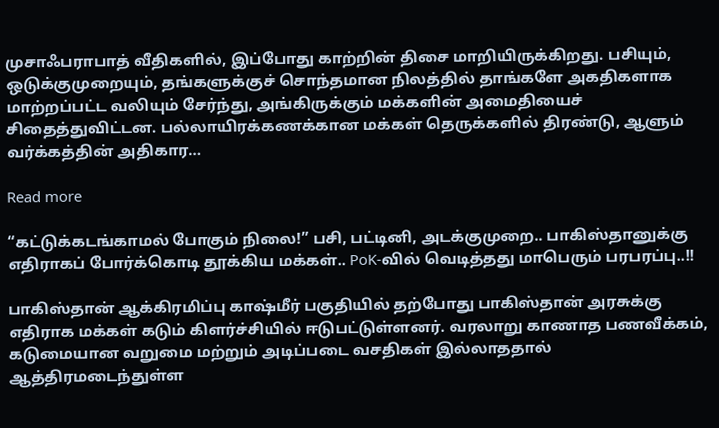முசாஃபராபாத் வீதிகளில், இப்போது காற்றின் திசை மாறியிருக்கிறது. பசியும், ஒடுக்குமுறையும், தங்களுக்குச் சொந்தமான நிலத்தில் தாங்களே அகதிகளாக மாற்றப்பட்ட வலியும் சேர்ந்து, அங்கிருக்கும் மக்களின் அமைதியைச் சிதைத்துவிட்டன. பல்லாயிரக்கணக்கான மக்கள் தெருக்களில் திரண்டு, ஆளும் வர்க்கத்தின் அதிகார…

Read more

“கட்டுக்கடங்காமல் போகும் நிலை!” பசி, பட்டினி, அடக்குமுறை.. பாகிஸ்தானுக்கு எதிராகப் போர்க்கொடி தூக்கிய மக்கள்.. PoK-வில் வெடித்தது மாபெரும் பரபரப்பு..!!

பாகிஸ்தான் ஆக்கிரமிப்பு காஷ்மீர் பகுதியில் தற்போது பாகிஸ்தான் அரசுக்கு எதிராக மக்கள் கடும் கிளர்ச்சியில் ஈடுபட்டுள்ளனர். வரலாறு காணாத பணவீக்கம், கடுமையான வறுமை மற்றும் அடிப்படை வசதிகள் இல்லாததால் ஆத்திரமடைந்துள்ள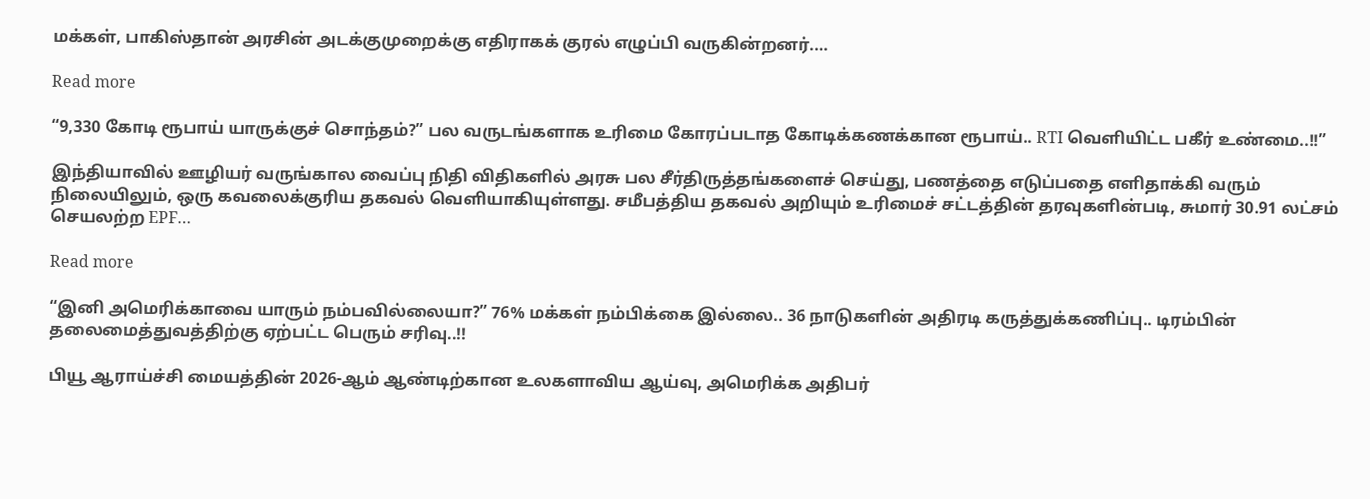மக்கள், பாகிஸ்தான் அரசின் அடக்குமுறைக்கு எதிராகக் குரல் எழுப்பி வருகின்றனர்.…

Read more

“9,330 கோடி ரூபாய் யாருக்குச் சொந்தம்?” பல வருடங்களாக உரிமை கோரப்படாத கோடிக்கணக்கான ரூபாய்.. RTI வெளியிட்ட பகீர் உண்மை..!!”

இந்தியாவில் ஊழியர் வருங்கால வைப்பு நிதி விதிகளில் அரசு பல சீர்திருத்தங்களைச் செய்து, பணத்தை எடுப்பதை எளிதாக்கி வரும் நிலையிலும், ஒரு கவலைக்குரிய தகவல் வெளியாகியுள்ளது. சமீபத்திய தகவல் அறியும் உரிமைச் சட்டத்தின் தரவுகளின்படி, சுமார் 30.91 லட்சம் செயலற்ற EPF…

Read more

“இனி அமெரிக்காவை யாரும் நம்பவில்லையா?” 76% மக்கள் நம்பிக்கை இல்லை.. 36 நாடுகளின் அதிரடி கருத்துக்கணிப்பு.. டிரம்பின் தலைமைத்துவத்திற்கு ஏற்பட்ட பெரும் சரிவு..!!

பியூ ஆராய்ச்சி மையத்தின் 2026-ஆம் ஆண்டிற்கான உலகளாவிய ஆய்வு, அமெரிக்க அதிபர்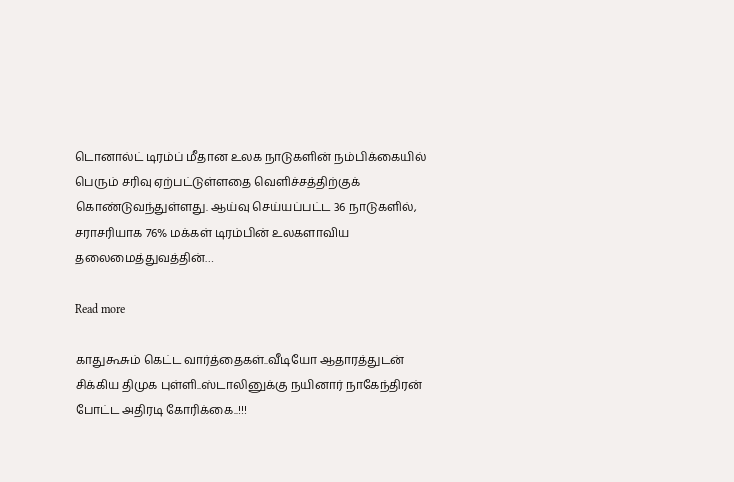டொனால்ட் டிரம்ப் மீதான உலக நாடுகளின் நம்பிக்கையில் பெரும் சரிவு ஏற்பட்டுள்ளதை வெளிச்சத்திற்குக் கொண்டுவந்துள்ளது. ஆய்வு செய்யப்பட்ட 36 நாடுகளில், சராசரியாக 76% மக்கள் டிரம்பின் உலகளாவிய தலைமைத்துவத்தின்…

Read more

காதுகூசும் கெட்ட வார்த்தைகள்..வீடியோ ஆதாரத்துடன் சிக்கிய திமுக புள்ளி..ஸ்டாலினுக்கு நயினார் நாகேந்திரன் போட்ட அதிரடி கோரிக்கை..!!!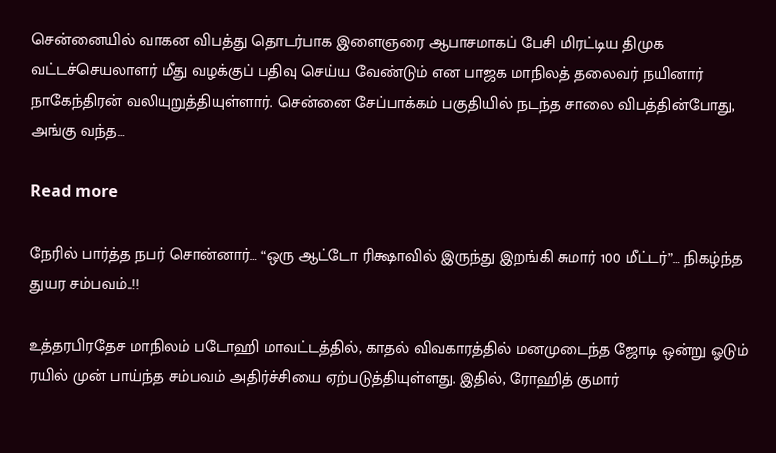சென்னையில் வாகன விபத்து தொடர்பாக இளைஞரை ஆபாசமாகப் பேசி மிரட்டிய திமுக வட்டச்செயலாளர் மீது வழக்குப் பதிவு செய்ய வேண்டும் என பாஜக மாநிலத் தலைவர் நயினார் நாகேந்திரன் வலியுறுத்தியுள்ளார். சென்னை சேப்பாக்கம் பகுதியில் நடந்த சாலை விபத்தின்போது, அங்கு வந்த…

Read more

நேரில் பார்த்த நபர் சொன்னார்… “ஒரு ஆட்டோ ரிக்ஷாவில் இருந்து இறங்கி சுமார் 100 மீட்டர்”… நிகழ்ந்த துயர சம்பவம்..!!

உத்தரபிரதேச மாநிலம் படோஹி மாவட்டத்தில், காதல் விவகாரத்தில் மனமுடைந்த ஜோடி ஒன்று ஓடும் ரயில் முன் பாய்ந்த சம்பவம் அதிர்ச்சியை ஏற்படுத்தியுள்ளது. இதில், ரோஹித் குமார்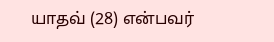யாதவ் (28) என்பவர்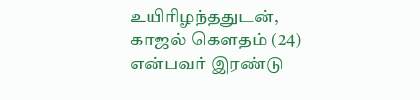உயிரிழந்ததுடன், காஜல் கௌதம் (24) என்பவர் இரண்டு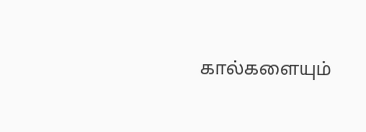கால்களையும்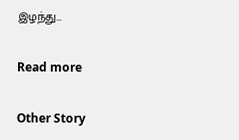இழந்து…

Read more

Other Story